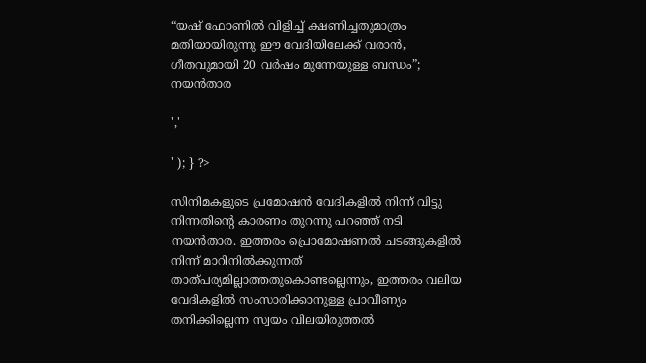“യഷ് ഫോണിൽ വിളിച്ച് ക്ഷണിച്ചതുമാത്രം മതിയായിരുന്നു ഈ വേദിയിലേക്ക് വരാൻ, ഗീതവുമായി 20 വർഷം മുന്നേയുള്ള ബന്ധം”; നയൻ‌താര

','

' ); } ?>

സിനിമകളുടെ പ്രമോഷൻ വേദികളിൽ നിന്ന് വിട്ടു നിന്നതിന്റെ കാരണം തുറന്നു പറഞ്ഞ് നടി നയൻ‌താര. ഇത്തരം പ്രൊമോഷണൽ ചടങ്ങുകളിൽ നിന്ന് മാറിനിൽക്കുന്നത് താത്പര്യമില്ലാത്തതുകൊണ്ടല്ലെന്നും, ഇത്തരം വലിയ വേദികളിൽ സംസാരിക്കാനുള്ള പ്രാവീണ്യം തനിക്കില്ലെന്ന സ്വയം വിലയിരുത്തൽ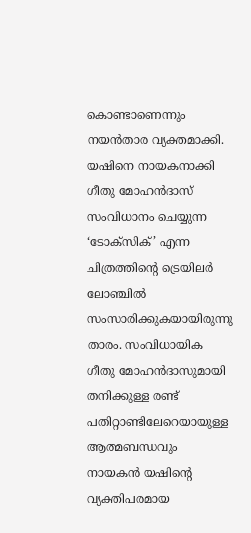കൊണ്ടാണെന്നും നയൻതാര വ്യക്തമാക്കി. യഷിനെ നായകനാക്കി ഗീതു മോഹൻദാസ് സംവിധാനം ചെയ്യുന്ന ‘ടോക്സിക്’ എന്ന ചിത്രത്തിന്റെ ട്രെയിലർ ലോഞ്ചിൽ സംസാരിക്കുകയായിരുന്നു താരം. സംവിധായിക ഗീതു മോഹൻദാസുമായി തനിക്കുള്ള രണ്ട് പതിറ്റാണ്ടിലേറെയായുള്ള ആത്മബന്ധവും നായകൻ യഷിന്റെ വ്യക്തിപരമായ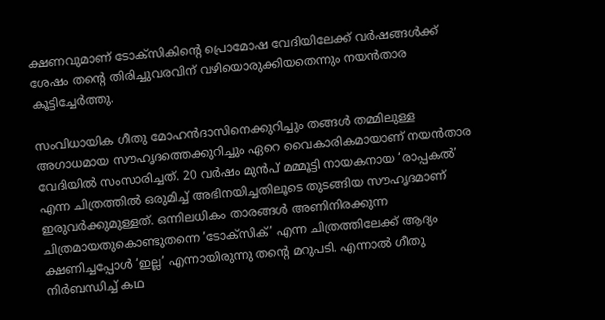ക്ഷണവുമാണ് ടോക്‌സികിന്റെ പ്രൊമോഷ വേദിയിലേക്ക് വർഷങ്ങൾക്ക് ശേഷം തന്റെ തിരിച്ചുവരവിന് വഴിയൊരുക്കിയതെന്നും നയൻ‌താര കൂട്ടിച്ചേർത്തു.

സംവിധായിക ഗീതു മോഹൻദാസിനെക്കുറിച്ചും തങ്ങൾ തമ്മിലുള്ള അഗാധമായ സൗഹൃദത്തെക്കുറിച്ചും ഏറെ വൈകാരികമായാണ് നയൻതാര വേദിയിൽ സംസാരിച്ചത്. 20 വർഷം മുൻപ് മമ്മൂട്ടി നായകനായ ‘രാപ്പകൽ’ എന്ന ചിത്രത്തിൽ ഒരുമിച്ച് അഭിനയിച്ചതിലൂടെ തുടങ്ങിയ സൗഹൃദമാണ് ഇരുവർക്കുമുള്ളത്. ഒന്നിലധികം താരങ്ങൾ അണിനിരക്കുന്ന ചിത്രമായതുകൊണ്ടുതന്നെ ‘ടോക്സിക്’ എന്ന ചിത്രത്തിലേക്ക് ആദ്യം ക്ഷണിച്ചപ്പോൾ ‘ഇല്ല’ എന്നായിരുന്നു തന്റെ മറുപടി. എന്നാൽ ഗീതു നിർബന്ധിച്ച് കഥ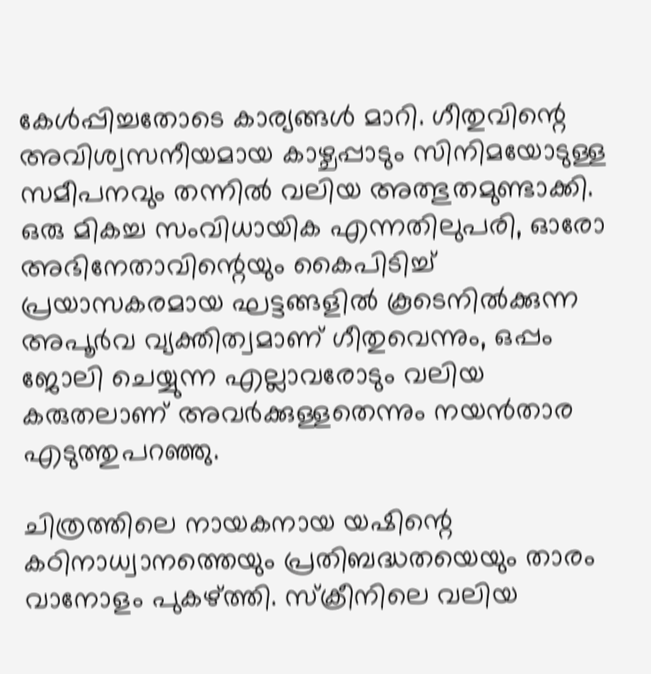കേൾപ്പിച്ചതോടെ കാര്യങ്ങൾ മാറി. ഗീതുവിന്റെ അവിശ്വസനീയമായ കാഴ്ചപ്പാടും സിനിമയോടുള്ള സമീപനവും തന്നിൽ വലിയ അത്ഭുതമുണ്ടാക്കി. ഒരു മികച്ച സംവിധായിക എന്നതിലുപരി, ഓരോ അഭിനേതാവിന്റെയും കൈപിടിച്ച് പ്രയാസകരമായ ഘട്ടങ്ങളിൽ കൂടെനിൽക്കുന്ന അപൂർവ വ്യക്തിത്വമാണ് ഗീതുവെന്നും, ഒപ്പം ജോലി ചെയ്യുന്ന എല്ലാവരോടും വലിയ കരുതലാണ് അവർക്കുള്ളതെന്നും നയൻതാര എടുത്തുപറഞ്ഞു.

ചിത്രത്തിലെ നായകനായ യഷിന്റെ കഠിനാധ്വാനത്തെയും പ്രതിബദ്ധതയെയും താരം വാനോളം പുകഴ്ത്തി. സ്ക്രീനിലെ വലിയ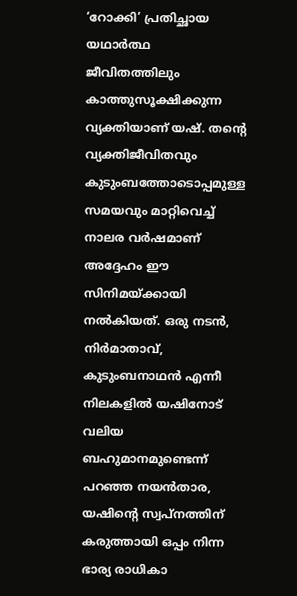‘റോക്കി’ പ്രതിച്ഛായ യഥാർത്ഥ ജീവിതത്തിലും കാത്തുസൂക്ഷിക്കുന്ന വ്യക്തിയാണ് യഷ്. തന്റെ വ്യക്തിജീവിതവും കുടുംബത്തോടൊപ്പമുള്ള സമയവും മാറ്റിവെച്ച് നാലര വർഷമാണ് അദ്ദേഹം ഈ സിനിമയ്ക്കായി നൽകിയത്. ഒരു നടൻ, നിർമാതാവ്, കുടുംബനാഥൻ എന്നീ നിലകളിൽ യഷിനോട് വലിയ ബഹുമാനമുണ്ടെന്ന് പറഞ്ഞ നയൻതാര, യഷിന്റെ സ്വപ്നത്തിന് കരുത്തായി ഒപ്പം നിന്ന ഭാര്യ രാധികാ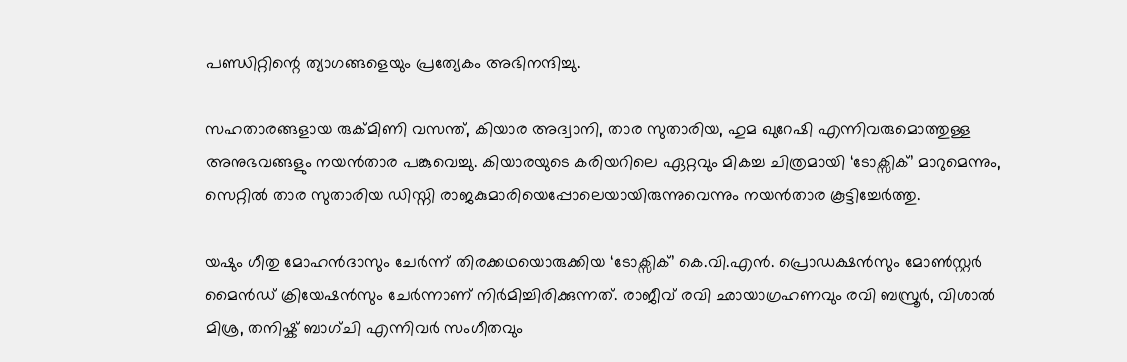പണ്ഡിറ്റിന്റെ ത്യാഗങ്ങളെയും പ്രത്യേകം അഭിനന്ദിച്ചു.

സഹതാരങ്ങളായ രുക്മിണി വസന്ത്, കിയാര അദ്വാനി, താര സുതാരിയ, ഹുമ ഖുറേഷി എന്നിവരുമൊത്തുള്ള അനുഭവങ്ങളും നയൻതാര പങ്കുവെച്ചു. കിയാരയുടെ കരിയറിലെ ഏറ്റവും മികച്ച ചിത്രമായി ‘ടോക്സിക്’ മാറുമെന്നും, സെറ്റിൽ താര സുതാരിയ ഡിസ്നി രാജകുമാരിയെപ്പോലെയായിരുന്നുവെന്നും നയൻതാര കൂട്ടിച്ചേർത്തു.

യഷും ഗീതു മോഹൻദാസും ചേർന്ന് തിരക്കഥയൊരുക്കിയ ‘ടോക്സിക്’ കെ.വി.എൻ. പ്രൊഡക്ഷൻസും മോൺസ്റ്റർ മൈൻഡ് ക്രിയേഷൻസും ചേർന്നാണ് നിർമിച്ചിരിക്കുന്നത്. രാജീവ് രവി ഛായാഗ്രഹണവും രവി ബസ്രൂർ, വിശാൽ മിശ്ര, തനിഷ്ക് ബാഗ്ചി എന്നിവർ സംഗീതവും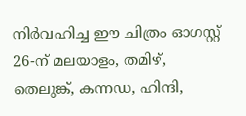നിർവഹിച്ച ഈ ചിത്രം ഓഗസ്റ്റ് 26-ന് മലയാളം, തമിഴ്, തെലുങ്ക്, കന്നഡ, ഹിന്ദി,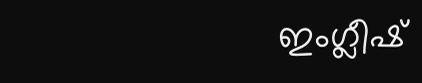ഇംഗ്ലീഷ്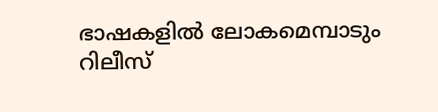ഭാഷകളിൽ ലോകമെമ്പാടും റിലീസ്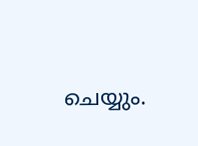ചെയ്യും.